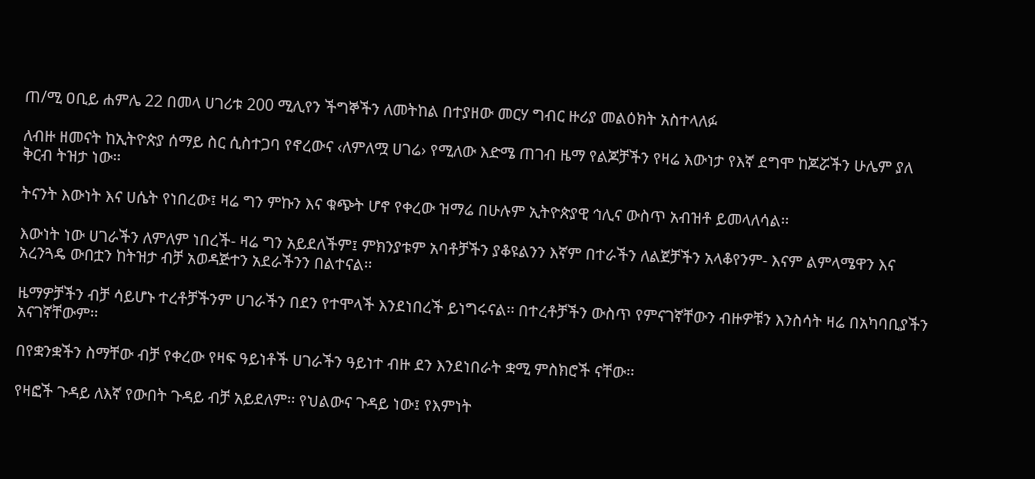ጠ/ሚ ዐቢይ ሐምሌ 22 በመላ ሀገሪቱ 200 ሚሊየን ችግኞችን ለመትከል በተያዘው መርሃ ግብር ዙሪያ መልዕክት አስተላለፉ

ለብዙ ዘመናት ከኢትዮጵያ ሰማይ ስር ሲስተጋባ የኖረውና ‹ለምለሟ ሀገሬ› የሚለው እድሜ ጠገብ ዜማ የልጆቻችን የዛሬ እውነታ የእኛ ደግሞ ከጆሯችን ሁሌም ያለ ቅርብ ትዝታ ነው፡፡

ትናንት እውነት እና ሀሴት የነበረው፤ ዛሬ ግን ምኩን እና ቁጭት ሆኖ የቀረው ዝማሬ በሁሉም ኢትዮጵያዊ ኅሊና ውስጥ አብዝቶ ይመላለሳል፡፡

እውነት ነው ሀገራችን ለምለም ነበረች- ዛሬ ግን አይደለችም፤ ምክንያቱም አባቶቻችን ያቆዩልንን እኛም በተራችን ለልጀቻችን አላቆየንም- እናም ልምላሜዋን እና አረንጓዴ ውበቷን ከትዝታ ብቻ አወዳጅተን አደራችንን በልተናል፡፡

ዜማዎቻችን ብቻ ሳይሆኑ ተረቶቻችንም ሀገራችን በደን የተሞላች እንደነበረች ይነግሩናል፡፡ በተረቶቻችን ውስጥ የምናገኛቸውን ብዙዎቹን እንስሳት ዛሬ በአካባቢያችን አናገኛቸውም፡፡

በየቋንቋችን ስማቸው ብቻ የቀረው የዛፍ ዓይነቶች ሀገራችን ዓይነተ ብዙ ደን እንደነበራት ቋሚ ምስክሮች ናቸው፡፡

የዛፎች ጉዳይ ለእኛ የውበት ጉዳይ ብቻ አይደለም፡፡ የህልውና ጉዳይ ነው፤ የእምነት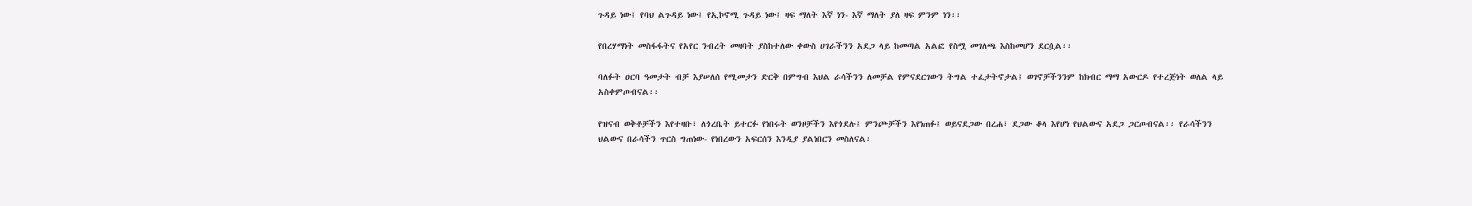ጉዳይ ነው፤ የባህ ልጉዳይ ነው፤ የኢኮኖሚ ጉዳይ ነው፤ ዛፍ ማለት እኛ ነን- እኛ ማለት ያለ ዛፍ ምንም ነን፡፡

የበረሃማነት መስፋፋትና የአየር ንብረት መዛባት ያስከተለው ቀውስ ሀገራችንን አደጋ ላይ ከመጣል አልፎ የስሟ መገለጫ እስከመሆን ደርሷል፡፡

ባለፉት ዐርባ ዓመታት ብቻ እያሠለሰ የሚመታን ድርቅ በምግብ እህል ራሳችንን ለመቻል የምናደርገውን ትግል ተፈታትኖታል፤ ወገኖቻችንንም ከክብር ማማ አውርዶ የተረጅነት ወለል ላይ አስቀምጦብናል፡፡

የዝናብ ወቅቶቻችን እየተዛቡ፣ ለጎረቤት ይተርፉ የነበሩት ወንዞቻችን እየጎደሉ፤ ምንጮቻችን እየነጠፉ፤ ወይናደጋው በረሐ፣ ደጋው ቆላ እየሆነ የህልውና አደጋ ጋርጦብናል፡፡ የራሳችንን ህልውና በራሳችን ጥርስ ግጠነው- የነበረውን አፍርሰን እንዲያ ያልነበርን መስለናል፡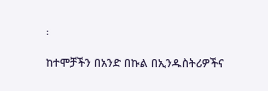፡

ከተሞቻችን በአንድ በኩል በኢንዱስትሪዎችና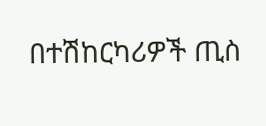በተሽከርካሪዎች ጢስ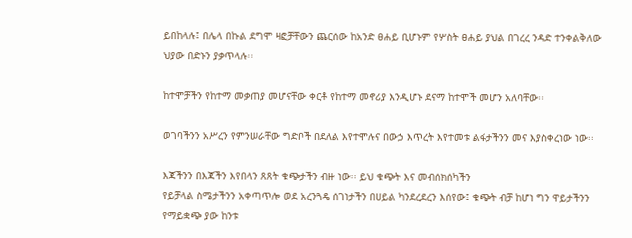ይበከላሉ፤ በሌላ በኩል ደግሞ ዛፎቻቸውን ጨርሰው ከአንድ ፀሐይ ቢሆኑም የሦስት ፀሐይ ያህል በገረረ ንዳድ ተንቀልቅለው ህያው በድኑን ያቃጥላሉ፡፡

ከተሞቻችን የከተማ መቃጠያ መሆናቸው ቀርቶ የከተማ መኖሪያ እንዲሆኑ ደናማ ከተሞች መሆን አለባቸው፡፡

ወገባችንን አሥረን የምንሠራቸው ግድቦች በደለል እየተሞሉና በውኃ እጥረት እየተመቱ ልፋታችንን መና እያስቀረነው ነው፡፡

እጃችንን በእጃችን እየበላን ጸጸት ቁጭታችን ብዙ ነው፡፡ ይህ ቁጭት እና መብሰክሰካችን
የይቻላል ስሜታችንን አቀጣጥሎ ወደ አረንጓዴ ሰገነታችን በሀይል ካንደረደረን እሰየው፤ ቁጭት ብቻ ከሆነ ግን ዋይታችንን የማይቋጭ ያው ከንቱ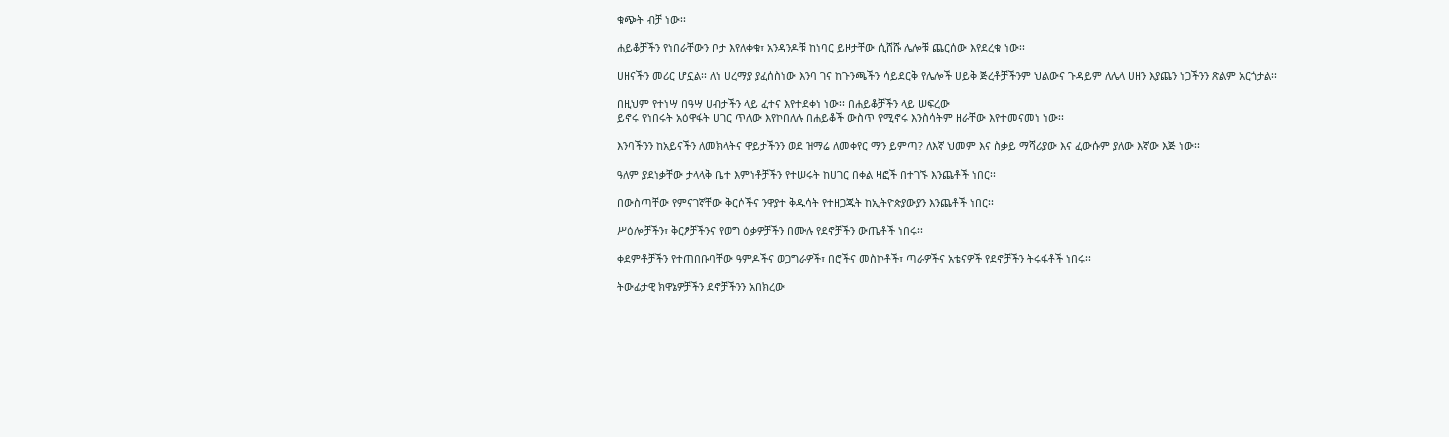ቁጭት ብቻ ነው፡፡

ሐይቆቻችን የነበራቸውን ቦታ እየለቀቁ፣ አንዳንዶቹ ከነባር ይዞታቸው ሲሸሹ ሌሎቹ ጨርሰው እየደረቁ ነው፡፡

ሀዘናችን መሪር ሆኗል፡፡ ለነ ሀረማያ ያፈሰስነው እንባ ገና ከጉንጫችን ሳይደርቅ የሌሎች ሀይቅ ጅረቶቻችንም ህልውና ጉዳይም ለሌላ ሀዘን እያጨን ነጋችንን ጽልም አርጎታል፡፡

በዚህም የተነሣ በዓሣ ሀብታችን ላይ ፈተና እየተደቀነ ነው፡፡ በሐይቆቻችን ላይ ሠፍረው
ይኖሩ የነበሩት አዕዋፋት ሀገር ጥለው እየኮበለሉ በሐይቆች ውስጥ የሚኖሩ እንስሳትም ዘራቸው እየተመናመነ ነው፡፡

እንባችንን ከአይናችን ለመክላትና ዋይታችንን ወደ ዝማሬ ለመቀየር ማን ይምጣ? ለእኛ ህመም እና ስቃይ ማሻሪያው እና ፈውሱም ያለው እኛው እጅ ነው፡፡

ዓለም ያደነቃቸው ታላላቅ ቤተ እምነቶቻችን የተሠሩት ከሀገር በቀል ዛፎች በተገኙ እንጨቶች ነበር፡፡

በውስጣቸው የምናገኛቸው ቅርሶችና ንዋያተ ቅዱሳት የተዘጋጁት ከኢትዮጵያውያን እንጨቶች ነበር፡፡

ሥዕሎቻችን፣ ቅርፆቻችንና የወግ ዕቃዎቻችን በሙሉ የደኖቻችን ውጤቶች ነበሩ፡፡

ቀደምቶቻችን የተጠበቡባቸው ዓምዶችና ወጋግራዎች፣ በሮችና መስኮቶች፣ ጣራዎችና አቴናዎች የደኖቻችን ትሩፋቶች ነበሩ፡፡

ትውፊታዊ ክዋኔዎቻችን ደኖቻችንን አበክረው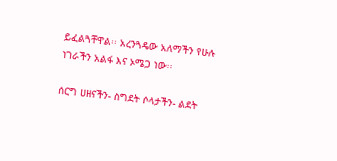ይፈልጓቸዋል፡፡ አረንጓዴው አለማችን የሁሉ ነገራችን አልፋ እና ኦሜጋ ነው፡፡

ሰርግ ሀዘናችን- ስግደት ሶላታችን- ልደት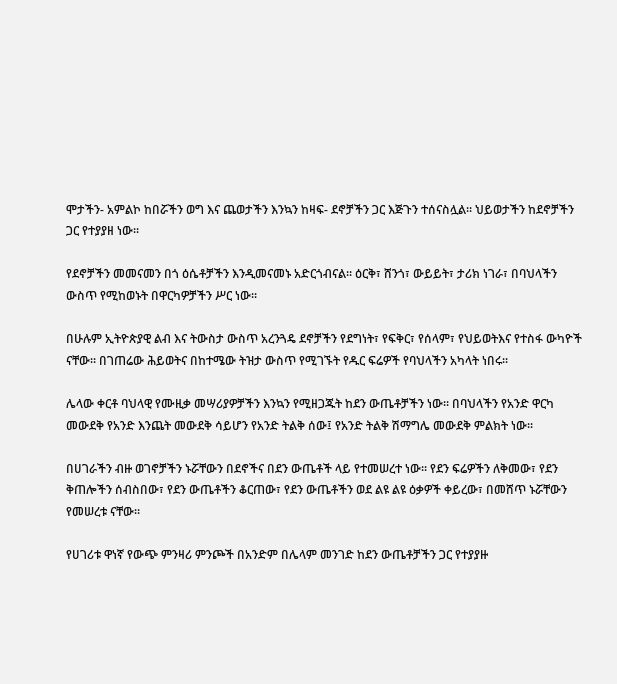ሞታችን- አምልኮ ከበሯችን ወግ እና ጨወታችን እንኳን ከዛፍ- ደኖቻችን ጋር እጅጉን ተሰናስሏል፡፡ ህይወታችን ከደኖቻችን ጋር የተያያዘ ነው፡፡

የደኖቻችን መመናመን በጎ ዕሴቶቻችን እንዲመናመኑ አድርጎብናል፡፡ ዕርቅ፣ ሸንጎ፣ ውይይት፣ ታሪክ ነገራ፣ በባህላችን ውስጥ የሚከወኑት በዋርካዎቻችን ሥር ነው፡፡

በሁሉም ኢትዮጵያዊ ልብ እና ትውስታ ውስጥ አረንጓዴ ደኖቻችን የደግነት፣ የፍቅር፣ የሰላም፣ የህይወትእና የተስፋ ውካዮች ናቸው፡፡ በገጠሬው ሕይወትና በከተሜው ትዝታ ውስጥ የሚገኙት የዱር ፍሬዎች የባህላችን አካላት ነበሩ፡፡

ሌላው ቀርቶ ባህላዊ የሙዚቃ መሣሪያዎቻችን እንኳን የሚዘጋጁት ከደን ውጤቶቻችን ነው፡፡ በባህላችን የአንድ ዋርካ መውደቅ የአንድ እንጨት መውደቅ ሳይሆን የአንድ ትልቅ ሰው፤ የአንድ ትልቅ ሽማግሌ መውደቅ ምልክት ነው፡፡

በሀገራችን ብዙ ወገኖቻችን ኑሯቸውን በደኖችና በደን ውጤቶች ላይ የተመሠረተ ነው፡፡ የደን ፍሬዎችን ለቅመው፣ የደን ቅጠሎችን ሰብስበው፣ የደን ውጤቶችን ቆርጠው፣ የደን ውጤቶችን ወደ ልዩ ልዩ ዕቃዎች ቀይረው፣ በመሸጥ ኑሯቸውን የመሠረቱ ናቸው፡፡

የሀገሪቱ ዋነኛ የውጭ ምንዛሪ ምንጮች በአንድም በሌላም መንገድ ከደን ውጤቶቻችን ጋር የተያያዙ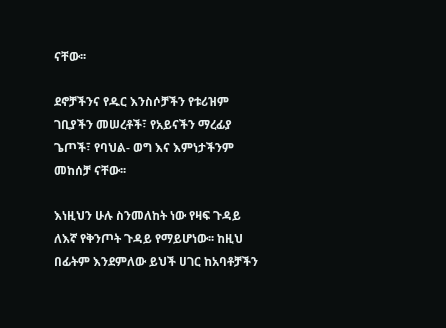ናቸው፡፡

ደኖቻችንና የዱር እንስሶቻችን የቱሪዝም ገቢያችን መሠረቶች፣ የአይናችን ማረፊያ ጌጦች፣ የባህል- ወግ እና እምነታችንም መከሰቻ ናቸው፡፡

እነዚህን ሁሉ ስንመለከት ነው የዛፍ ጉዳይ ለእኛ የቅንጦት ጉዳይ የማይሆነው፡፡ ከዚህ በፊትም እንደምለው ይህች ሀገር ከአባቶቻችን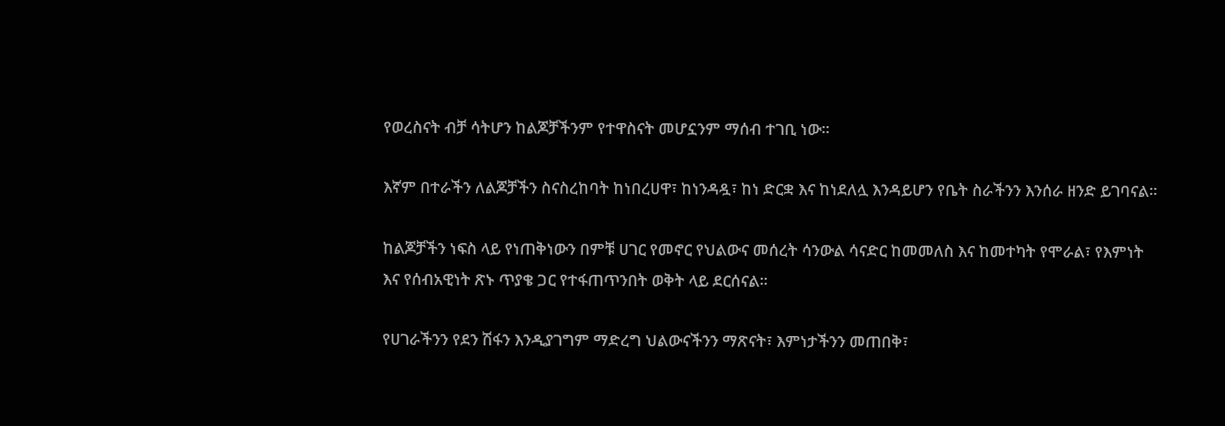የወረስናት ብቻ ሳትሆን ከልጆቻችንም የተዋስናት መሆኗንም ማሰብ ተገቢ ነው፡፡

እኛም በተራችን ለልጆቻችን ስናስረከባት ከነበረሀዋ፣ ከነንዳዷ፣ ከነ ድርቋ እና ከነደለሏ እንዳይሆን የቤት ስራችንን እንሰራ ዘንድ ይገባናል፡፡

ከልጆቻችን ነፍስ ላይ የነጠቅነውን በምቹ ሀገር የመኖር የህልውና መሰረት ሳንውል ሳናድር ከመመለስ እና ከመተካት የሞራል፣ የእምነት እና የሰብአዊነት ጽኑ ጥያቄ ጋር የተፋጠጥንበት ወቅት ላይ ደርሰናል፡፡

የሀገራችንን የደን ሽፋን እንዲያገግም ማድረግ ህልውናችንን ማጽናት፣ እምነታችንን መጠበቅ፣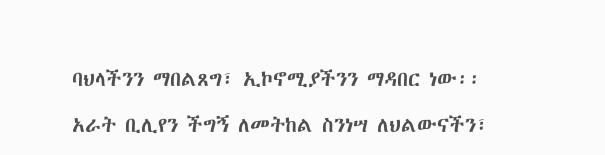ባህላችንን ማበልጸግ፣ ኢኮኖሚያችንን ማዳበር ነው፡፡

አራት ቢሊየን ችግኝ ለመትከል ስንነሣ ለህልውናችን፣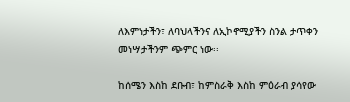ለእምነታችን፣ ለባህላችንና ለኢኮኖሚያችን ስንል ታጥቀን መነሣታችንም ጭምር ነው፡፡

ከሰሜን እስከ ደቡብ፣ ከምስራቅ እስከ ምዕራብ ያሳየው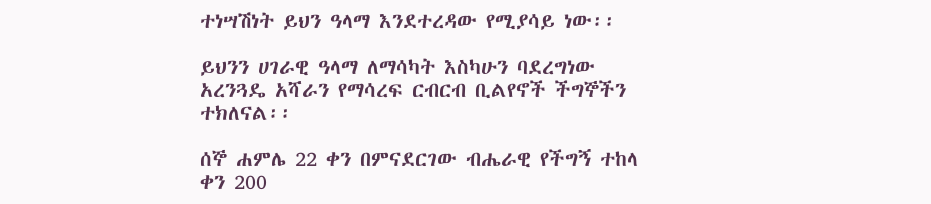ተነሣሽነት ይህን ዓላማ እንደተረዳው የሚያሳይ ነው፡፡

ይህንን ሀገራዊ ዓላማ ለማሳካት እስካሁን ባደረግነው አረንጓዴ አሻራን የማሳረፍ ርብርብ ቢልየኖች ችግኞችን ተክለናል፡፡

ሰኞ ሐምሌ 22 ቀን በምናደርገው ብሔራዊ የችግኝ ተከላ ቀን 200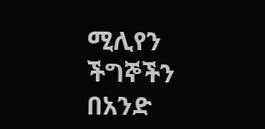ሚሊየን ችግኞችን በአንድ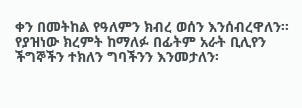ቀን በመትከል የዓለምን ክብረ ወሰን እንሰብረዋለን፡፡ የያዝነው ክረምት ከማለፉ በፊትም አራት ቢሊየን ችግኞችን ተክለን ግባችንን እንመታለን፡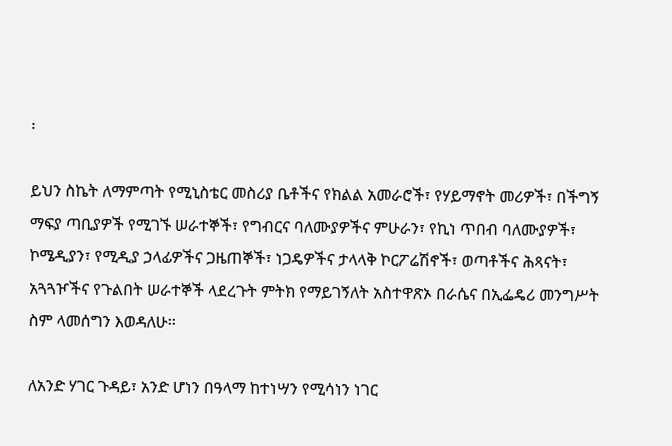፡

ይህን ስኬት ለማምጣት የሚኒስቴር መስሪያ ቤቶችና የክልል አመራሮች፣ የሃይማኖት መሪዎች፣ በችግኝ ማፍያ ጣቢያዎች የሚገኙ ሠራተኞች፣ የግብርና ባለሙያዎችና ምሁራን፣ የኪነ ጥበብ ባለሙያዎች፣ ኮሜዲያን፣ የሚዲያ ኃላፊዎችና ጋዜጠኞች፣ ነጋዴዎችና ታላላቅ ኮርፖሬሽኖች፣ ወጣቶችና ሕጻናት፣ አጓጓዦችና የጉልበት ሠራተኞች ላደረጉት ምትክ የማይገኝለት አስተዋጽኦ በራሴና በኢፌዴሪ መንግሥት ስም ላመሰግን እወዳለሁ፡፡

ለአንድ ሃገር ጉዳይ፣ አንድ ሆነን በዓላማ ከተነሣን የሚሳነን ነገር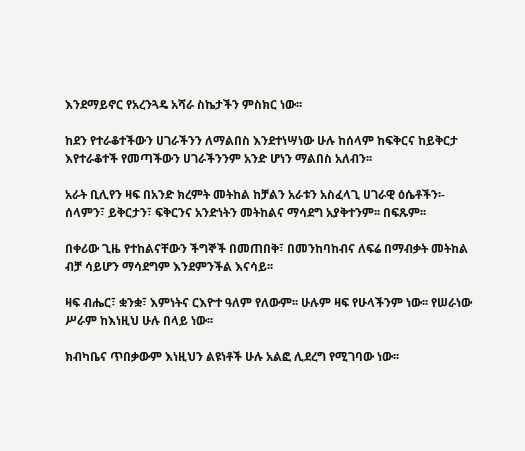እንደማይኖር የአረንጓዴ አሻራ ስኬታችን ምስክር ነው፡፡

ከደን የተራቆተችውን ሀገራችንን ለማልበስ እንደተነሣነው ሁሉ ከሰላም ከፍቅርና ከይቅርታ እየተራቆተች የመጣችውን ሀገራችንንም አንድ ሆነን ማልበስ አለብን፡፡

አራት ቢሊየን ዛፍ በአንድ ክረምት መትከል ከቻልን አራቱን አስፈላጊ ሀገራዊ ዕሴቶችን፡- ሰላምን፣ ይቅርታን፣ ፍቅርንና አንድነትን መትከልና ማሳደግ አያቅተንም፡፡ በፍጹም፡፡

በቀሪው ጊዜ የተከልናቸውን ችግኞች በመጠበቅ፣ በመንከባከብና ለፍሬ በማብቃት መትከል ብቻ ሳይሆን ማሳደግም እንደምንችል እናሳይ፡፡

ዛፍ ብሔር፣ ቋንቋ፣ እምነትና ርእዮተ ዓለም የለውም፡፡ ሁሉም ዛፍ የሁላችንም ነው፡፡ የሠራነው ሥራም ከእነዚህ ሁሉ በላይ ነው፡፡

ክብካቤና ጥበቃውም እነዚህን ልዩነቶች ሁሉ አልፎ ሊደረግ የሚገባው ነው፡፡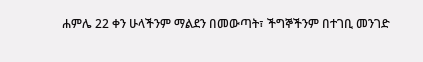ሐምሌ 22 ቀን ሁላችንም ማልደን በመውጣት፣ ችግኞችንም በተገቢ መንገድ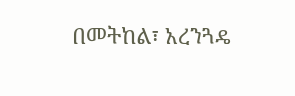በመትከል፣ አረንጓዴ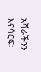አሻራችንን እናሳርፍ፡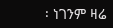፡ ነገንም ዛሬ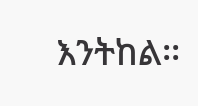እንትከል፡፡